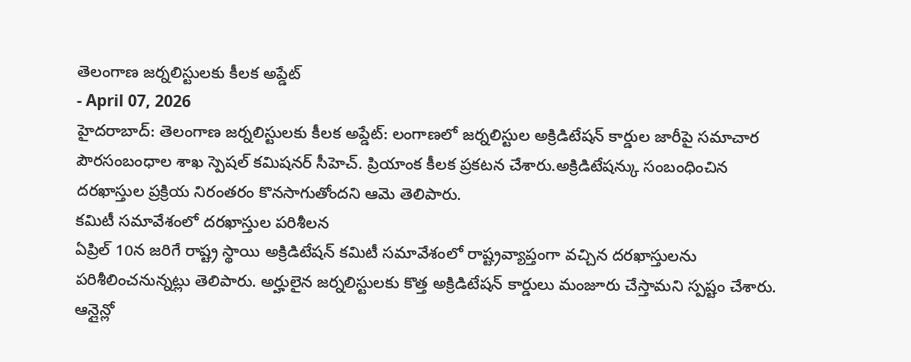తెలంగాణ జర్నలిస్టులకు కీలక అప్డేట్
- April 07, 2026
హైదరాబాద్: తెలంగాణ జర్నలిస్టులకు కీలక అప్డేట్: లంగాణలో జర్నలిస్టుల అక్రిడిటేషన్ కార్డుల జారీపై సమాచార పౌరసంబంధాల శాఖ స్పెషల్ కమిషనర్ సీహెచ్. ప్రియాంక కీలక ప్రకటన చేశారు.అక్రిడిటేషన్కు సంబంధించిన దరఖాస్తుల ప్రక్రియ నిరంతరం కొనసాగుతోందని ఆమె తెలిపారు.
కమిటీ సమావేశంలో దరఖాస్తుల పరిశీలన
ఏప్రిల్ 10న జరిగే రాష్ట్ర స్థాయి అక్రిడిటేషన్ కమిటీ సమావేశంలో రాష్ట్రవ్యాప్తంగా వచ్చిన దరఖాస్తులను పరిశీలించనున్నట్లు తెలిపారు. అర్హులైన జర్నలిస్టులకు కొత్త అక్రిడిటేషన్ కార్డులు మంజూరు చేస్తామని స్పష్టం చేశారు.
ఆన్లైన్లో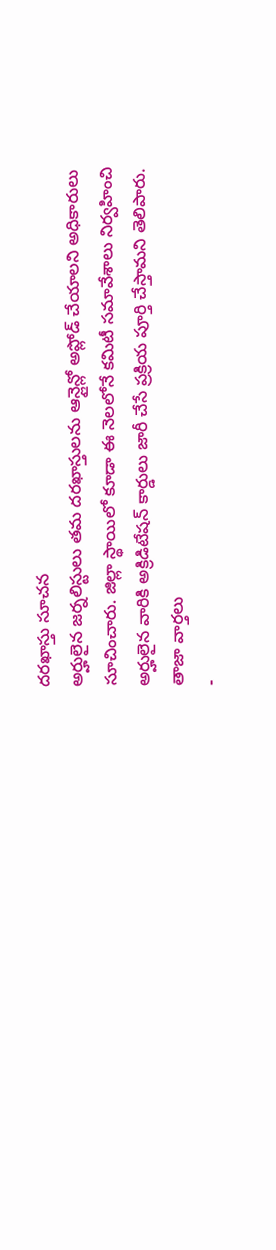దరఖాస్తు సూచన
అర్హులైన జర్నలిస్టులు తమ దరఖాస్తులను ఆన్లైన్లో అప్లోడ్ చేయాలని అధికారులు సూచించారు. జిల్లా స్థాయిలో కూడా ఈ నెలలోనే కమిటీ సమావేశాలు నిర్వహించి అర్హులైన వారికి అక్రిడిటేషన్ కార్డులు జారీ చేసే ప్రక్రియ పూర్తి చేస్తామని తెలిపారు.
తాజా వార్తలు
-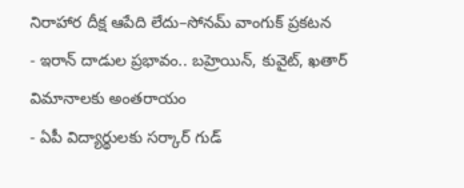నిరాహార దీక్ష ఆపేది లేదు–సోనమ్ వాంగుక్ ప్రకటన
- ఇరాన్ దాడుల ప్రభావం.. బహ్రెయిన్, కువైట్, ఖతార్ విమానాలకు అంతరాయం
- ఏపీ విద్యార్థులకు సర్కార్ గుడ్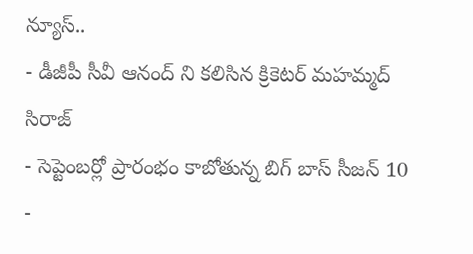న్యూస్..
- డీజీపీ సీవీ ఆనంద్ ని కలిసిన క్రికెటర్ మహమ్మద్ సిరాజ్
- సెప్టెంబర్లో ప్రారంభం కాబోతున్న బిగ్ బాస్ సీజన్ 10
-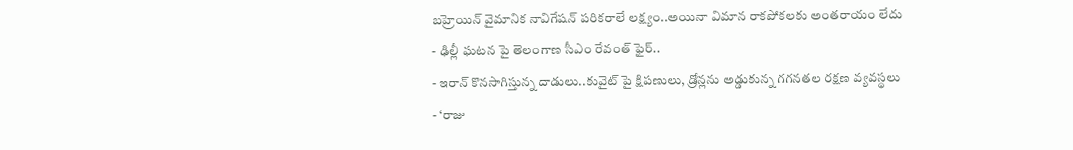బహ్రెయిన్ వైమానిక నావిగేషన్ పరికరాలే లక్ష్యం..అయినా విమాన రాకపోకలకు అంతరాయం లేదు
- ఢిల్లీ ఘటన పై తెలంగాణ సీఎం రేవంత్ ఫైర్..
- ఇరాన్ కొనసాగిస్తున్న దాడులు..కువైట్ పై క్షిపణులు, డ్రోన్లను అడ్డుకున్న గగనతల రక్షణ వ్యవస్థలు
- ‘రాజు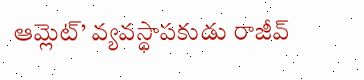ఆమ్లెట్’ వ్యవస్థాపకుడు రాజీవ్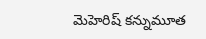మెహెరిష్ కన్నుమూత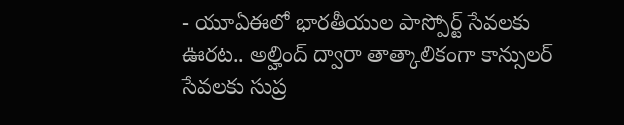- యూఏఈలో భారతీయుల పాస్పోర్ట్ సేవలకు ఊరట.. అల్హింద్ ద్వారా తాత్కాలికంగా కాన్సులర్ సేవలకు సుప్ర